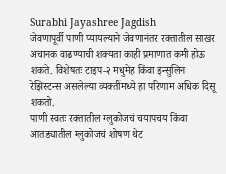Surabhi Jayashree Jagdish
जेवणापूर्वी पाणी प्यायल्याने जेवणानंतर रक्तातील साखर अचानक वाढण्याची शक्यता काही प्रमाणात कमी होऊ शकते. विशेषतः टाइप-२ मधुमेह किंवा इन्सुलिन रेझिस्टन्स असलेल्या व्यक्तींमध्ये हा परिणाम अधिक दिसू शकतो.
पाणी स्वतः रक्तातील ग्लुकोजचं चयापचय किंवा आतड्यातील ग्लुकोजचं शोषण थेट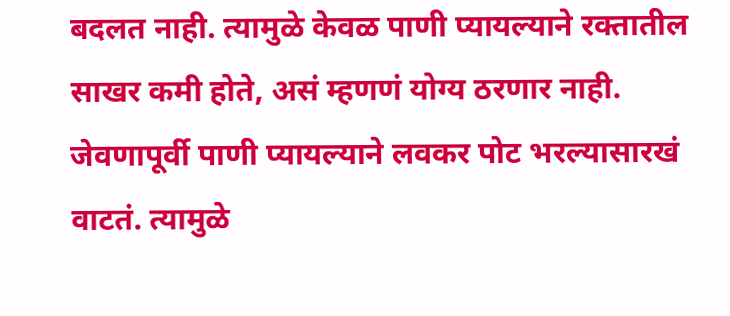बदलत नाही. त्यामुळे केवळ पाणी प्यायल्याने रक्तातील साखर कमी होते, असं म्हणणं योग्य ठरणार नाही.
जेवणापूर्वी पाणी प्यायल्याने लवकर पोट भरल्यासारखं वाटतं. त्यामुळे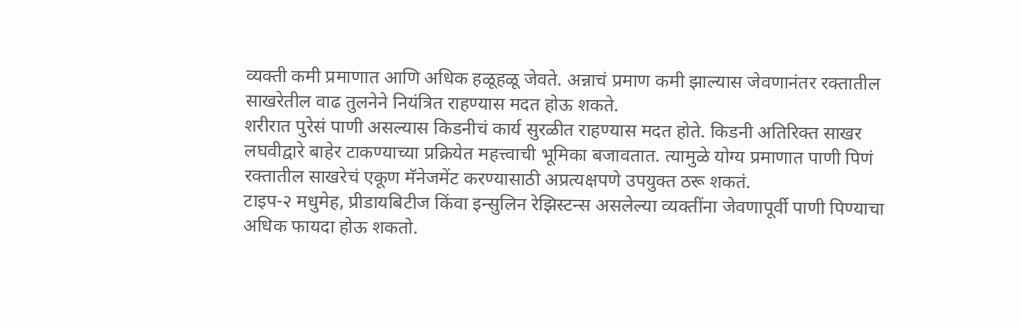व्यक्ती कमी प्रमाणात आणि अधिक हळूहळू जेवते. अन्नाचं प्रमाण कमी झाल्यास जेवणानंतर रक्तातील साखरेतील वाढ तुलनेने नियंत्रित राहण्यास मदत होऊ शकते.
शरीरात पुरेसं पाणी असल्यास किडनीचं कार्य सुरळीत राहण्यास मदत होते. किडनी अतिरिक्त साखर लघवीद्वारे बाहेर टाकण्याच्या प्रक्रियेत महत्त्वाची भूमिका बजावतात. त्यामुळे योग्य प्रमाणात पाणी पिणं रक्तातील साखरेचं एकूण मॅनेजमेंट करण्यासाठी अप्रत्यक्षपणे उपयुक्त ठरू शकतं.
टाइप-२ मधुमेह, प्रीडायबिटीज किंवा इन्सुलिन रेझिस्टन्स असलेल्या व्यक्तींना जेवणापूर्वी पाणी पिण्याचा अधिक फायदा होऊ शकतो.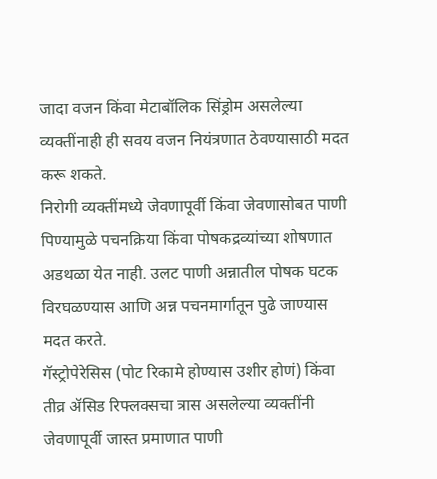जादा वजन किंवा मेटाबॉलिक सिंड्रोम असलेल्या व्यक्तींनाही ही सवय वजन नियंत्रणात ठेवण्यासाठी मदत करू शकते.
निरोगी व्यक्तींमध्ये जेवणापूर्वी किंवा जेवणासोबत पाणी पिण्यामुळे पचनक्रिया किंवा पोषकद्रव्यांच्या शोषणात अडथळा येत नाही. उलट पाणी अन्नातील पोषक घटक विरघळण्यास आणि अन्न पचनमार्गातून पुढे जाण्यास मदत करते.
गॅस्ट्रोपेरेसिस (पोट रिकामे होण्यास उशीर होणं) किंवा तीव्र ॲसिड रिफ्लक्सचा त्रास असलेल्या व्यक्तींनी जेवणापूर्वी जास्त प्रमाणात पाणी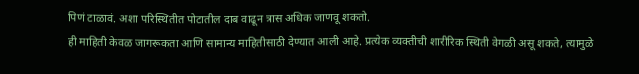पिणं टाळावं. अशा परिस्थितीत पोटातील दाब वाढून त्रास अधिक जाणवू शकतो.
ही माहिती केवळ जागरूकता आणि सामान्य माहितीसाठी देण्यात आली आहे. प्रत्येक व्यक्तीची शारीरिक स्थिती वेगळी असू शकते, त्यामुळे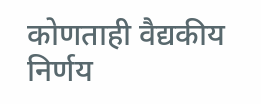कोणताही वैद्यकीय निर्णय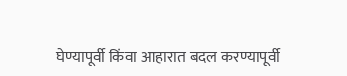घेण्यापूर्वी किंवा आहारात बदल करण्यापूर्वी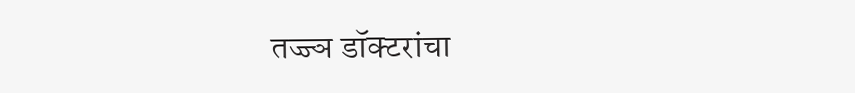तज्ज्ञ डॉक्टरांचा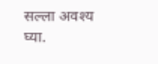सल्ला अवश्य घ्या.